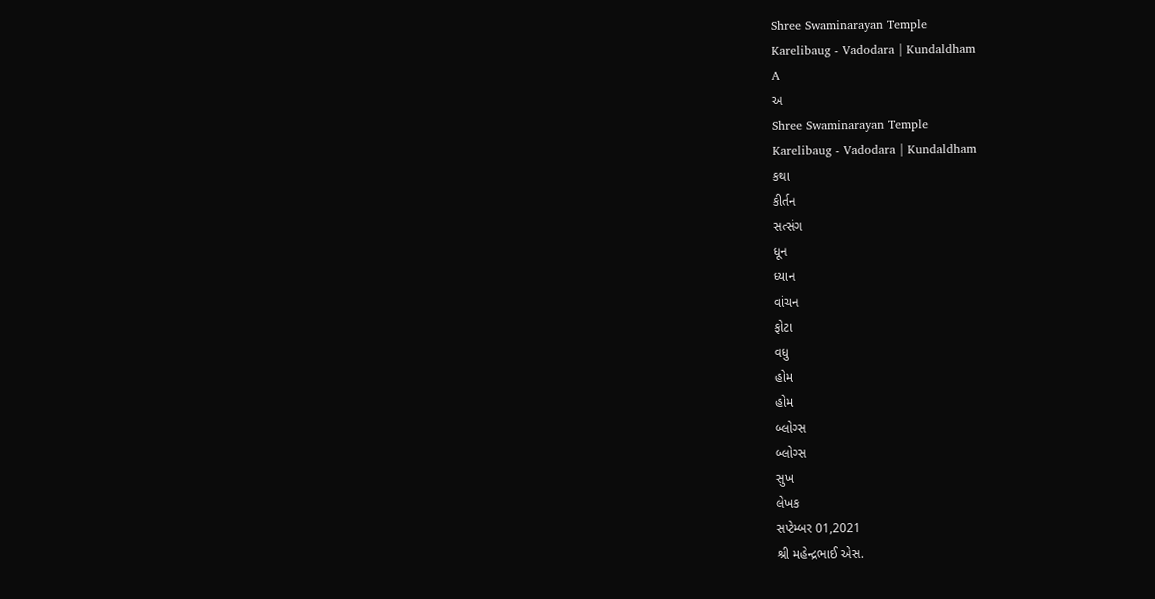Shree Swaminarayan Temple
Karelibaug - Vadodara | Kundaldham
A
અ
Shree Swaminarayan Temple
Karelibaug - Vadodara | Kundaldham
કથા
કીર્તન
સત્સંગ
ધૂન
ધ્યાન
વાંચન
ફોટા
વધુ
હોમ
હોમ
બ્લોગ્સ
બ્લોગ્સ
સુખ
લેખક
સપ્ટેમ્બર 01,2021
શ્રી મહેન્દ્રભાઈ એસ.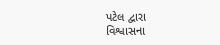પટેલ દ્વારા
વિશ્વાસના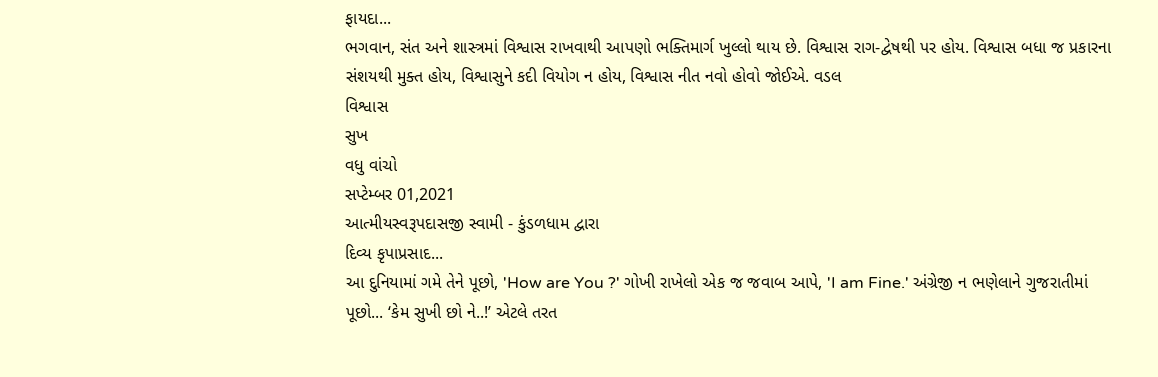ફાયદા...
ભગવાન, સંત અને શાસ્ત્રમાં વિશ્વાસ રાખવાથી આપણો ભક્તિમાર્ગ ખુલ્લો થાય છે. વિશ્વાસ રાગ-દ્વેષથી પર હોય. વિશ્વાસ બધા જ પ્રકારના સંશયથી મુક્ત હોય, વિશ્વાસુને કદી વિયોગ ન હોય, વિશ્વાસ નીત નવો હોવો જોઈએ. વડલ
વિશ્વાસ
સુખ
વધુ વાંચો
સપ્ટેમ્બર 01,2021
આત્મીયસ્વરૂપદાસજી સ્વામી - કુંડળધામ દ્વારા
દિવ્ય કૃપાપ્રસાદ...
આ દુનિયામાં ગમે તેને પૂછો, 'How are You ?' ગોખી રાખેલો એક જ જવાબ આપે, 'I am Fine.' અંગ્રેજી ન ભણેલાને ગુજરાતીમાં પૂછો... ‘કેમ સુખી છો ને..!’ એટલે તરત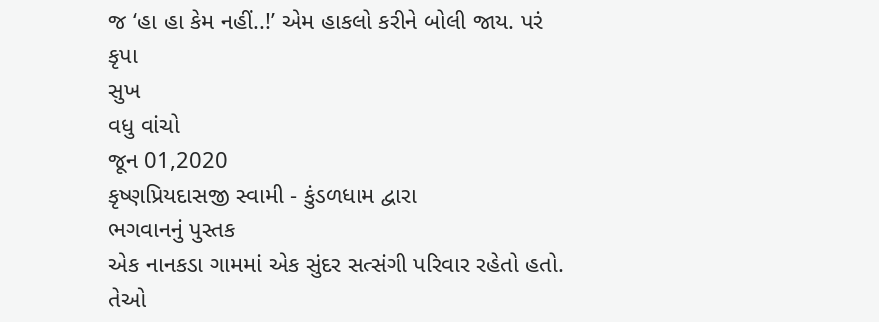જ ‘હા હા કેમ નહીં..!’ એમ હાકલો કરીને બોલી જાય. પરં
કૃપા
સુખ
વધુ વાંચો
જૂન 01,2020
કૃષ્ણપ્રિયદાસજી સ્વામી - કુંડળધામ દ્વારા
ભગવાનનું પુસ્તક
એક નાનકડા ગામમાં એક સુંદર સત્સંગી પરિવાર રહેતો હતો. તેઓ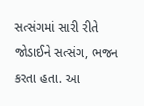સત્સંગમાં સારી રીતે જોડાઈને સત્સંગ, ભજન કરતા હતા. આ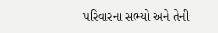પરિવારના સભ્યો અને તેની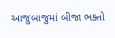આજુબાજુમાં બીજા ભક્તો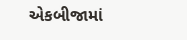એકબીજામાં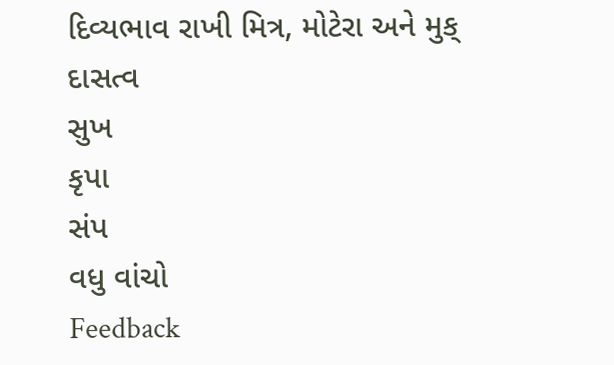દિવ્યભાવ રાખી મિત્ર, મોટેરા અને મુક્
દાસત્વ
સુખ
કૃપા
સંપ
વધુ વાંચો
Feedback